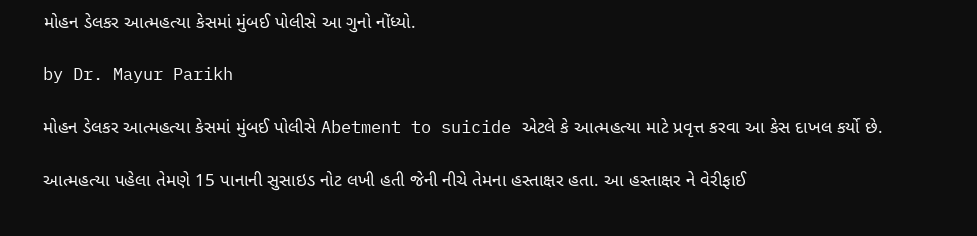મોહન ડેલકર આત્મહત્યા કેસમાં મુંબઈ પોલીસે આ ગુનો નોંધ્યો.

by Dr. Mayur Parikh

મોહન ડેલકર આત્મહત્યા કેસમાં મુંબઈ પોલીસે Abetment to suicide એટલે કે આત્મહત્યા માટે પ્રવૃત્ત કરવા આ કેસ દાખલ કર્યો છે.

આત્મહત્યા પહેલા તેમણે 15 પાનાની સુસાઇડ નોટ લખી હતી જેની નીચે તેમના હસ્તાક્ષર હતા. આ હસ્તાક્ષર ને વેરીફાઈ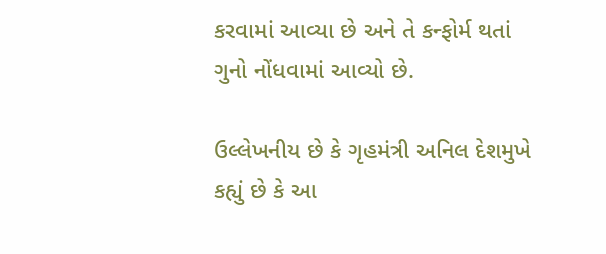કરવામાં આવ્યા છે અને તે કન્ફોર્મ થતાં ગુનો નોંધવામાં આવ્યો છે.

ઉલ્લેખનીય છે કે ગૃહમંત્રી અનિલ દેશમુખે કહ્યું છે કે આ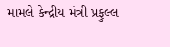મામલે કેન્દ્રીય મંત્રી પ્રફુલ્લ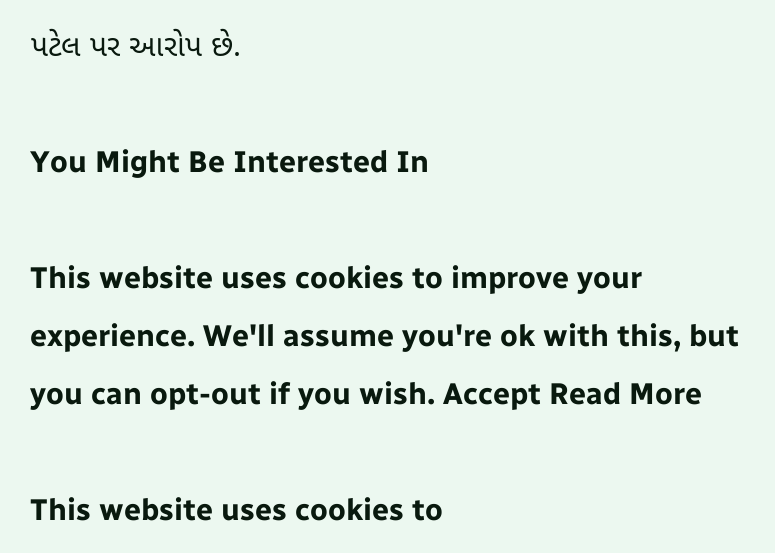પટેલ પર આરોપ છે.

You Might Be Interested In

This website uses cookies to improve your experience. We'll assume you're ok with this, but you can opt-out if you wish. Accept Read More

This website uses cookies to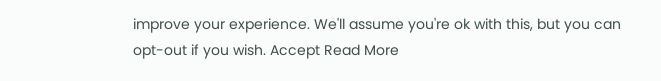improve your experience. We'll assume you're ok with this, but you can opt-out if you wish. Accept Read More